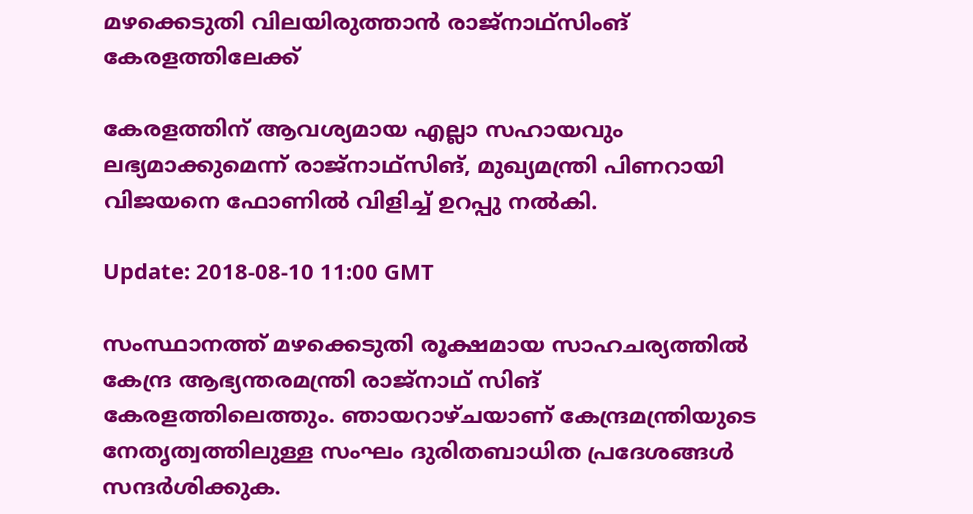മഴക്കെടുതി വിലയിരുത്താന്‍ രാജ്‌നാഥ്‌സിംങ് കേരളത്തിലേക്ക്

കേരളത്തിന് ആവശ്യമായ എല്ലാ സഹായവും ലഭ്യമാക്കുമെന്ന് രാജ്‌നാഥ്‌സിങ്, മുഖ്യമന്ത്രി പിണറായി വിജയനെ ഫോണില്‍ വിളിച്ച് ഉറപ്പു നല്‍കി.

Update: 2018-08-10 11:00 GMT

സംസ്ഥാനത്ത് മഴക്കെടുതി രൂക്ഷമായ സാഹചര്യത്തില്‍ കേന്ദ്ര ആഭ്യന്തരമന്ത്രി രാജ്‌നാഥ് സിങ് കേരളത്തിലെത്തും. ഞായറാഴ്ചയാണ് കേന്ദ്രമന്ത്രിയുടെ നേതൃത്വത്തിലുള്ള സംഘം ദുരിതബാധിത പ്രദേശങ്ങള്‍ സന്ദര്‍ശിക്കുക.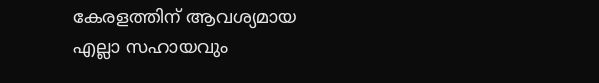കേരളത്തിന് ആവശ്യമായ എല്ലാ സഹായവും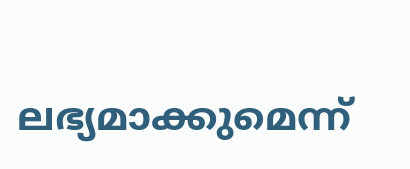ലഭ്യമാക്കുമെന്ന്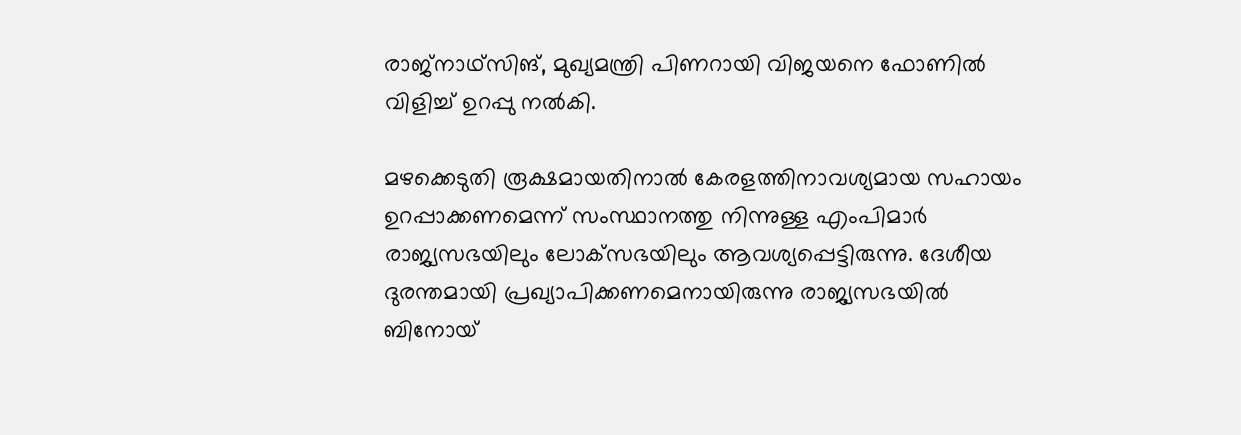രാജ്‌നാഥ്‌സിങ്, മുഖ്യമന്ത്രി പിണറായി വിജയനെ ഫോണില്‍ വിളിച്ച് ഉറപ്പു നല്‍കി.

മഴക്കെടുതി രൂക്ഷമായതിനാല്‍ കേരളത്തിനാവശ്യമായ സഹായം ഉറപ്പാക്കണമെന്ന് സംസ്ഥാനത്തു നിന്നുള്ള എംപിമാര്‍ രാജ്യസഭയിലും ലോക്‌സഭയിലും ആവശ്യപ്പെട്ടിരുന്നു. ദേശീയ ദുരന്തമായി പ്രഖ്യാപിക്കണമെനായിരുന്നു രാജ്യസഭയില്‍ ബിനോയ്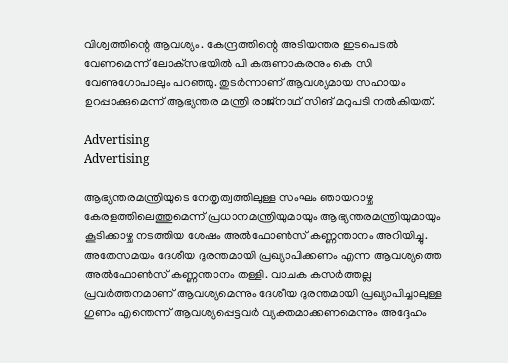വിശ്വത്തിന്റെ ആവശ്യം. കേന്ദ്രത്തിന്റെ അടിയന്തര ഇടപെടല്‍ വേണമെന്ന് ലോക്‌സഭയില്‍ പി കരുണാകരനും കെ സി വേണുഗോപാലും പറഞ്ഞു. തുടര്‍ന്നാണ് ആവശ്യമായ സഹായം ഉറപ്പാക്കുമെന്ന് ആഭ്യന്തര മന്ത്രി രാജ്‌നാഥ് സിങ് മറുപടി നല്‍കിയത്.

Advertising
Advertising

ആഭ്യന്തരമന്ത്രിയുടെ നേതൃത്വത്തിലുള്ള സംഘം ഞായറാഴ്ച കേരളത്തിലെത്തുമെന്ന് പ്രധാനമന്ത്രിയുമായും ആഭ്യന്തരമന്ത്രിയുമായും കൂടിക്കാഴ്ച നടത്തിയ ശേഷം അല്‍ഫോണ്‍സ് കണ്ണന്താനം അറിയിച്ചു. അതേസമയം ദേശീയ ദുരന്തമായി പ്രഖ്യാപിക്കണം എന്ന ആവശ്യത്തെ അല്‍ഫോണ്‍സ് കണ്ണന്താനം തള്ളി. വാചക കസര്‍ത്തല്ല പ്രവര്‍ത്തനമാണ് ആവശ്യമെന്നും ദേശീയ ദുരന്തമായി പ്രഖ്യാപിച്ചാലുള്ള ഗുണം എന്തെന്ന് ആവശ്യപ്പെട്ടവര്‍ വ്യക്തമാക്കണമെന്നും അദ്ദേഹം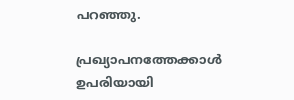പറഞ്ഞു.

പ്രഖ്യാപനത്തേക്കാള്‍ ഉപരിയായി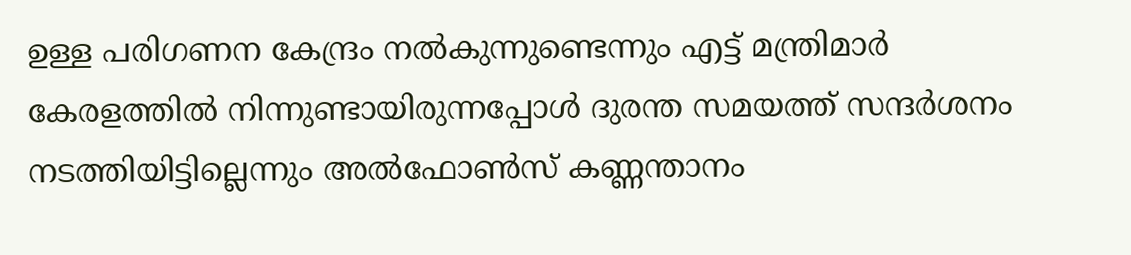ഉള്ള പരിഗണന കേന്ദ്രം നല്‍കുന്നുണ്ടെന്നും എട്ട് മന്ത്രിമാര്‍ കേരളത്തില്‍ നിന്നുണ്ടായിരുന്നപ്പോള്‍ ദുരന്ത സമയത്ത് സന്ദര്‍ശനം നടത്തിയിട്ടില്ലെന്നും അല്‍ഫോണ്‍സ് കണ്ണന്താനം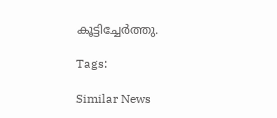കൂട്ടിച്ചേര്‍ത്തു.

Tags:

Similar News